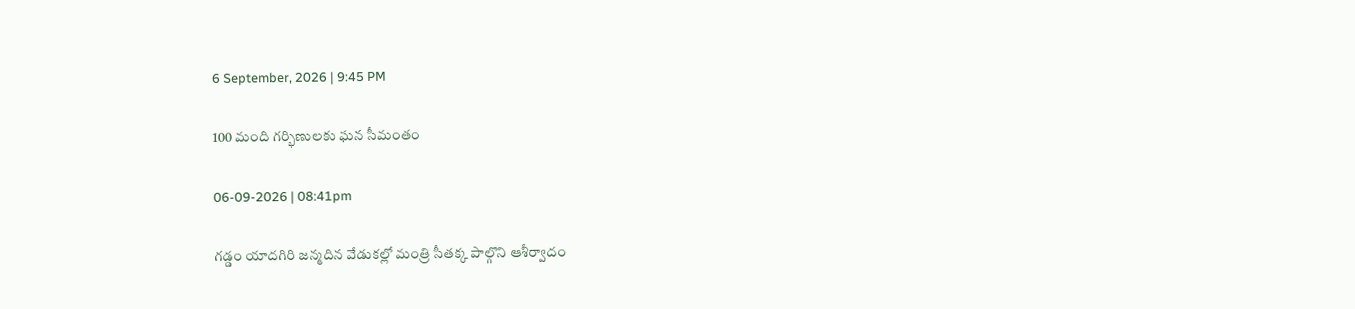6 September, 2026 | 9:45 PM

100 మంది గర్భిణులకు ఘన సీమంతం

06-09-2026 | 08:41pm

గడ్డం యాదగిరి జన్మదిన వేడుకల్లో మంత్రి సీతక్క పాల్గొని ఆశీర్వాదం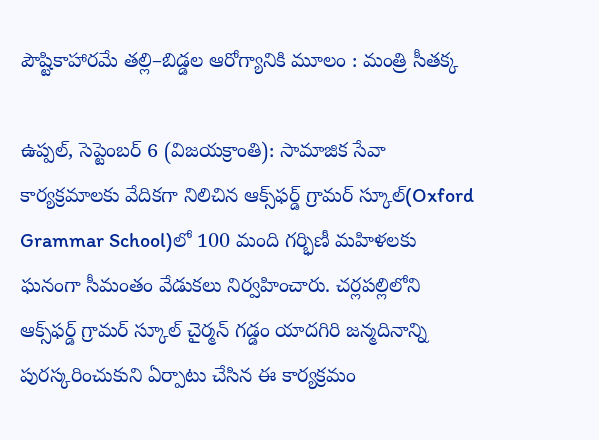పౌష్టికాహారమే తల్లి–బిడ్డల ఆరోగ్యానికి మూలం : మంత్రి సీతక్క

ఉప్పల్, సెప్టెంబర్ 6 (విజయక్రాంతి): సామాజిక సేవా కార్యక్రమాలకు వేదికగా నిలిచిన ఆక్స్‌ఫర్డ్ గ్రామర్ స్కూల్‌(Oxford Grammar School)లో 100 మంది గర్భిణీ మహిళలకు ఘనంగా సీమంతం వేడుకలు నిర్వహించారు. చర్లపల్లిలోని ఆక్స్‌ఫర్డ్ గ్రామర్ స్కూల్ చైర్మన్ గడ్డం యాదగిరి జన్మదినాన్ని పురస్కరించుకుని ఏర్పాటు చేసిన ఈ కార్యక్రమం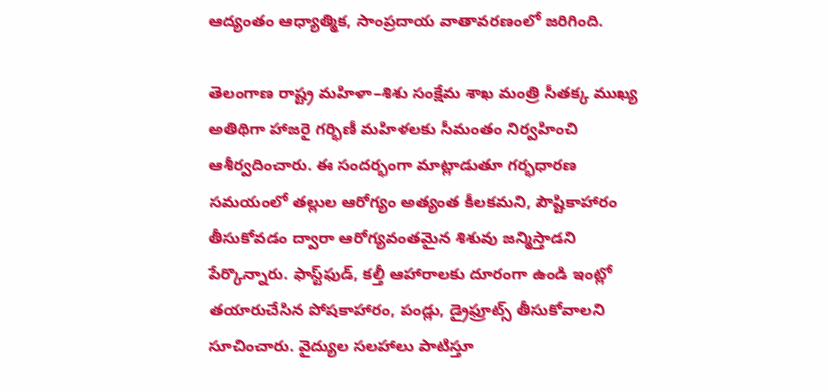ఆద్యంతం ఆధ్యాత్మిక, సాంప్రదాయ వాతావరణంలో జరిగింది.

తెలంగాణ రాష్ట్ర మహిళా–శిశు సంక్షేమ శాఖ మంత్రి సీతక్క ముఖ్య అతిథిగా హాజరై గర్భిణీ మహిళలకు సీమంతం నిర్వహించి ఆశీర్వదించారు. ఈ సందర్భంగా మాట్లాడుతూ గర్భధారణ సమయంలో తల్లుల ఆరోగ్యం అత్యంత కీలకమని, పౌష్టికాహారం తీసుకోవడం ద్వారా ఆరోగ్యవంతమైన శిశువు జన్మిస్తాడని పేర్కొన్నారు. ఫాస్ట్‌ఫుడ్, కల్తీ ఆహారాలకు దూరంగా ఉండి ఇంట్లో తయారుచేసిన పోషకాహారం, పండ్లు, డ్రైఫ్రూట్స్ తీసుకోవాలని సూచించారు. వైద్యుల సలహాలు పాటిస్తూ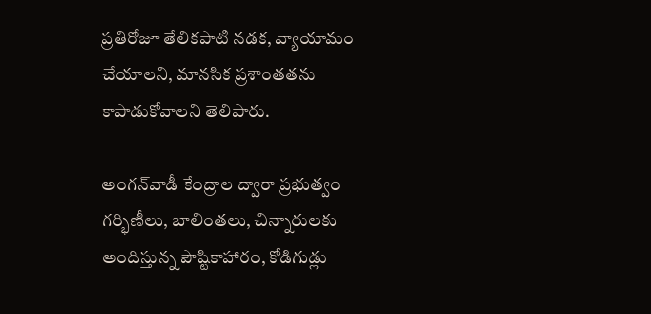ప్రతిరోజూ తేలికపాటి నడక, వ్యాయామం చేయాలని, మానసిక ప్రశాంతతను కాపాడుకోవాలని తెలిపారు.

అంగన్‌వాడీ కేంద్రాల ద్వారా ప్రభుత్వం గర్భిణీలు, బాలింతలు, చిన్నారులకు అందిస్తున్న పౌష్టికాహారం, కోడిగుడ్లు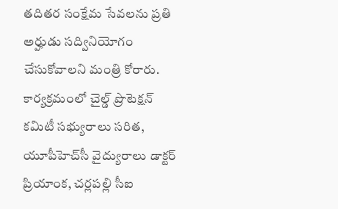తదితర సంక్షేమ సేవలను ప్రతి అర్హుడు సద్వినియోగం చేసుకోవాలని మంత్రి కోరారు. కార్యక్రమంలో చైల్డ్ ప్రొటెక్షన్ కమిటీ సభ్యురాలు సరిత, యూపీహెచ్‌సీ వైద్యురాలు డాక్టర్ ప్రియాంక, చర్లపల్లి సీఐ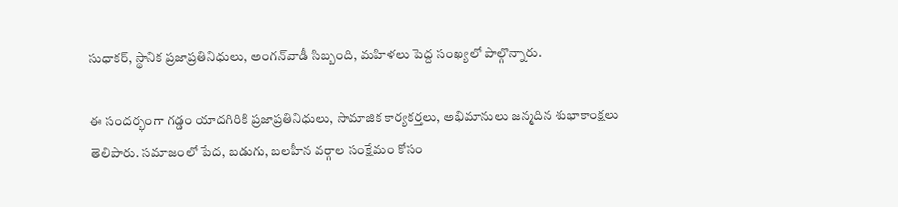సుధాకర్, స్థానిక ప్రజాప్రతినిధులు, అంగన్‌వాడీ సిబ్బంది, మహిళలు పెద్ద సంఖ్యలో పాల్గొన్నారు.

ఈ సందర్భంగా గడ్డం యాదగిరికి ప్రజాప్రతినిధులు, సామాజిక కార్యకర్తలు, అభిమానులు జన్మదిన శుభాకాంక్షలు తెలిపారు. సమాజంలో పేద, బడుగు, బలహీన వర్గాల సంక్షేమం కోసం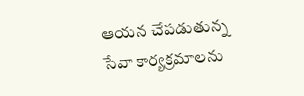ఆయన చేపడుతున్న సేవా కార్యక్రమాలను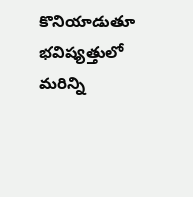కొనియాడుతూ భవిష్యత్తులో మరిన్ని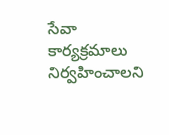సేవా కార్యక్రమాలు నిర్వహించాలని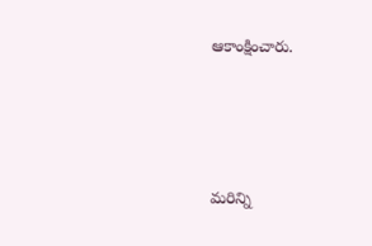ఆకాంక్షించారు.







మరిన్ని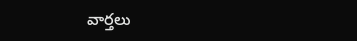వార్తలు